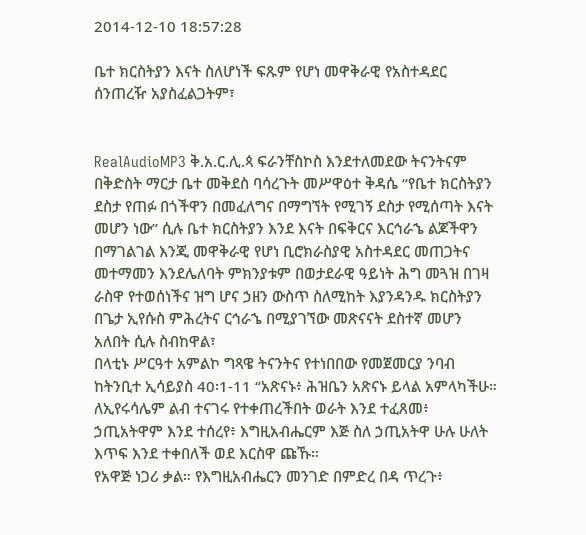2014-12-10 18:57:28

ቤተ ክርስትያን እናት ስለሆነች ፍጹም የሆነ መዋቅራዊ የአስተዳደር ሰንጠረዥ አያስፈልጋትም፣


RealAudioMP3 ቅ.አ.ር.ሊ.ጳ ፍራንቸስኮስ እንደተለመደው ትናንትናም በቅድስት ማርታ ቤተ መቅደስ ባሳረጉት መሥዋዕተ ቅዳሴ “የቤተ ክርስትያን ደስታ የጠፉ በጎችዋን በመፈለግና በማግኘት የሚገኝ ደስታ የሚሰጣት እናት መሆን ነው” ሲሉ ቤተ ክርስትያን እንደ እናት በፍቅርና እርኅራኄ ልጆችዋን በማገልገል እንጂ መዋቅራዊ የሆነ ቢሮክራስያዊ አስተዳደር መጠጋትና መተማመን እንደሌለባት ምክንያቱም በወታደራዊ ዓይነት ሕግ መጓዝ በገዛ ራስዋ የተወሰነችና ዝግ ሆና ኃዘን ውስጥ ስለሚከት እያንዳንዱ ክርስትያን በጌታ ኢየሱስ ምሕረትና ርኅራኄ በሚያገኘው መጽናናት ደስተኛ መሆን አለበት ሲሉ ስብከዋል፣
በላቲኑ ሥርዓተ አምልኮ ግጻዌ ትናንትና የተነበበው የመጀመርያ ንባብ ከትንቢተ ኢሳይያስ 40፡1-11 “አጽናኑ፥ ሕዝቤን አጽናኑ ይላል አምላካችሁ።
ለኢየሩሳሌም ልብ ተናገሩ የተቀጠረችበት ወራት እንደ ተፈጸመ፥ ኃጢአትዋም እንደ ተሰረየ፥ እግዚአብሔርም እጅ ስለ ኃጢአትዋ ሁሉ ሁለት እጥፍ እንደ ተቀበለች ወደ እርስዋ ጩኹ።
የአዋጅ ነጋሪ ቃል። የእግዚአብሔርን መንገድ በምድረ በዳ ጥረጉ፥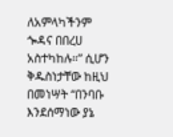ለአምላካችንም ጐዳና በበረሀ አስተካከሉ።” ሲሆን ቅዱስነታቸው ከዚህ በመነሣት “በንባቡ እንደሰማነው ያኔ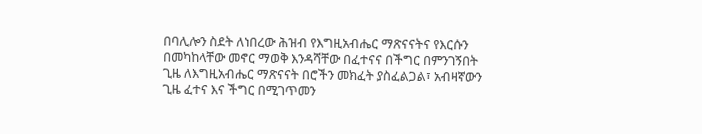በባሊሎን ስደት ለነበረው ሕዝብ የእግዚአብሔር ማጽናናትና የእርሱን በመካከላቸው መኖር ማወቅ እንዳሻቸው በፈተናና በችግር በምንገኝበት ጊዜ ለእግዚአብሔር ማጽናናት በሮችን መክፈት ያስፈልጋል፣ አብዛኛውን ጊዜ ፈተና እና ችግር በሚገጥመን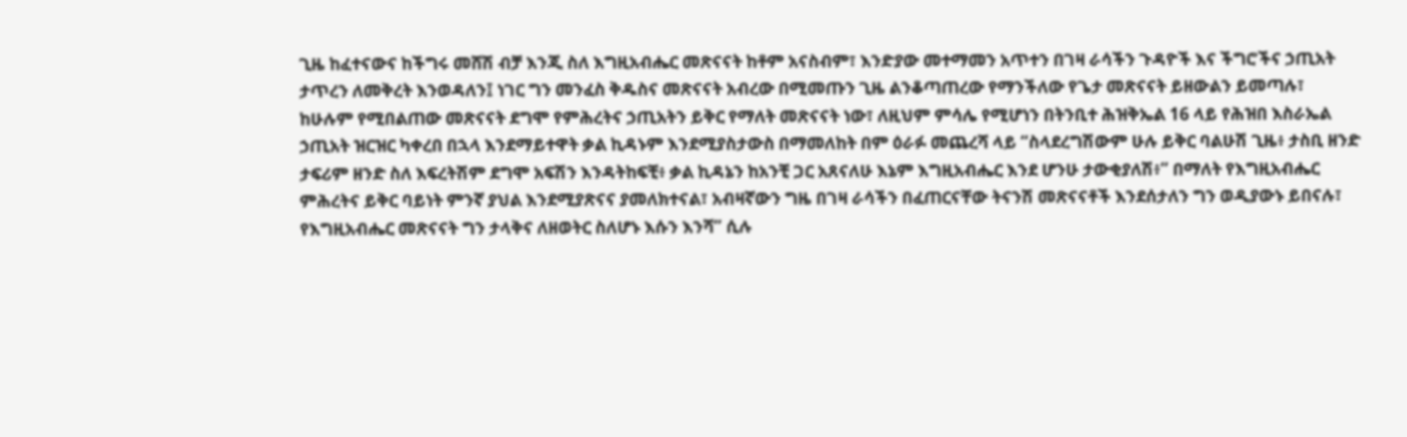ጊዜ ከፈተናውና ከችግሩ መሸሽ ብቻ እንጂ ስለ እግዚአብሔር መጽናናት ከቶም አናስብም፣ እንድያው መተማመን አጥተን በገዛ ራሳችን ጉዳዮች እና ችግሮችና ኃጢአት ታጥረን ለመቅረት እንወዳለን፤ ነገር ግን መንፈስ ቅዱስና መጽናናት አብረው በሚመጡን ጊዜ ልንቆጣጠረው የማንችለው የጌታ መጽናናት ይዘውልን ይመጣሉ፣ ከሁሉም የሚበልጠው መጽናናት ደግሞ የምሕረትና ኃጢአትን ይቅር የማለት መጽናናት ነው፣ ለዚህም ምሳሌ የሚሆነን በትንቢተ ሕዝቅኤል 16 ላይ የሕዝበ እስራኤል ኃጢአት ዝርዝር ካቀረበ በኋላ እንደማይተዋት ቃል ኪዳኑም እንደሚያስታውስ በማመለከት በም ዕራፉ መጨረሻ ላይ “ስላደረግሽውም ሁሉ ይቅር ባልሁሽ ጊዜ፥ ታስቢ ዘንድ ታፍሪም ዘንድ ስለ እፍረትሽም ደግሞ አፍሽን እንዳትከፍቺ፥ ቃል ኪዳኔን ከአንቺ ጋር አጸናለሁ እኔም እግዚአብሔር እንደ ሆንሁ ታውቂያለሽ፥” በማለት የእግዚአብሔር ምሕረትና ይቅር ባይነት ምንኛ ያህል እንደሚያጽናና ያመለክተናል፣ አብዛኛውን ግዜ በገዛ ራሳችን በፈጠርናቸው ትናንሽ መጽናናቶች እንደሰታለን ግን ወዲያውኑ ይበናሉ፣ የእግዚአብሔር መጽናናት ግን ታላቅና ለዘወትር ስለሆኑ እሱን እንሻ” ሲሉ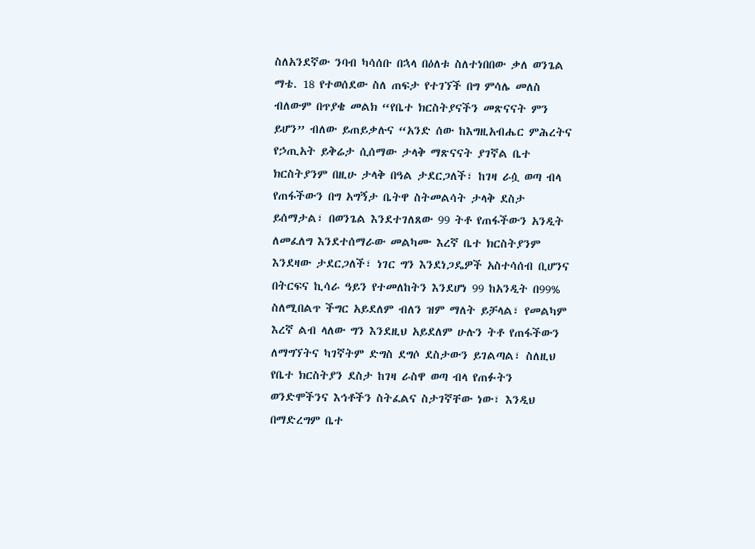ስለአንደኛው ንባብ ካሳሰቡ በኋላ በዕለቱ ስለተነበበው ቃለ ወንጌል ማቴ. 18 የተወሰደው ስለ ጠፍታ የተገኘች በግ ምሳሌ መለስ ብለውም በጥያቄ መልክ “የቤተ ክርስትያናችን መጽናናት ምን ይሆን” ብለው ይጠይቃሉና “አንድ ሰው ከእግዚአብሔር ምሕረትና የኃጢአት ይቅሬታ ሲሰማው ታላቅ ማጽናናት ያገኛል ቤተ ክርስትያንም በዚሁ ታላቅ በዓል ታደርጋለች፣ ከገዛ ራሷ ወጣ ብላ የጠፋችውን በግ አግኝታ ቤትዋ ስትመልሳት ታላቅ ደስታ ይሰማታል፣ በወንጌል እንደተገለጸው 99 ትቶ የጠፋችውን አንዲት ለመፈለግ እንደተሰማራው መልካሙ እረኛ ቤተ ክርስትያንም እንደዛው ታደርጋለች፣ ነገር ግን እንደነጋዴዎች አስተሳሰብ ቢሆንና በትርፍና ኪሳራ ዓይን የተመለከትን እንደሆነ 99 ከአንዲት በ99% ስለሚበልጥ ችግር አይደለም ብለን ዝም ማለት ይቻላል፣ የመልካም እረኛ ልብ ላለው ግን እንደዚህ አይደለም ሁሉን ትቶ የጠፋችውን ለማግኘትና ካገኛትም ድግስ ደግሶ ደስታውን ይገልጣል፣ ስለዚህ የቤተ ክርስትያን ደስታ ከገዛ ራስዋ ወጣ ብላ የጠፉትን ወንድሞችንና እኅቶችን ስትፈልና ስታገኛቸው ነው፣ እንዲህ በማድረግም ቤተ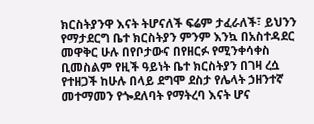ክርስትያንዋ እናት ትሆናለች ፍሬም ታፈራለች፣ ይህንን የማታደርግ ቤተ ክርስትያን ምንም እንኳ በአስተዳደር መዋቅር ሁሉ በየቦታውና በየዘርፉ የሚንቀሳቀስ ቢመስልም የዚች ዓይነት ቤተ ክርስትያን በገዛ ረሷ የተዘጋች ከሁሉ በላይ ደግሞ ደስታ የሌላት ኃዘንተኛ መተማመን የጐደለባት የማትረባ እናት ሆና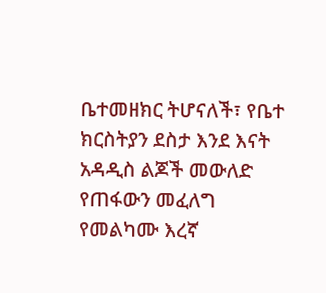ቤተመዘክር ትሆናለች፣ የቤተ ክርስትያን ደስታ እንደ እናት አዳዲስ ልጆች መውለድ የጠፋውን መፈለግ የመልካሙ እረኛ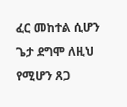ፈር መከተል ሲሆን ጌታ ደግሞ ለዚህ የሚሆን ጸጋ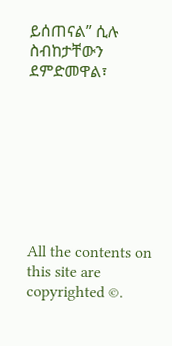ይሰጠናል” ሲሉ ስብከታቸውን ደምድመዋል፣








All the contents on this site are copyrighted ©.